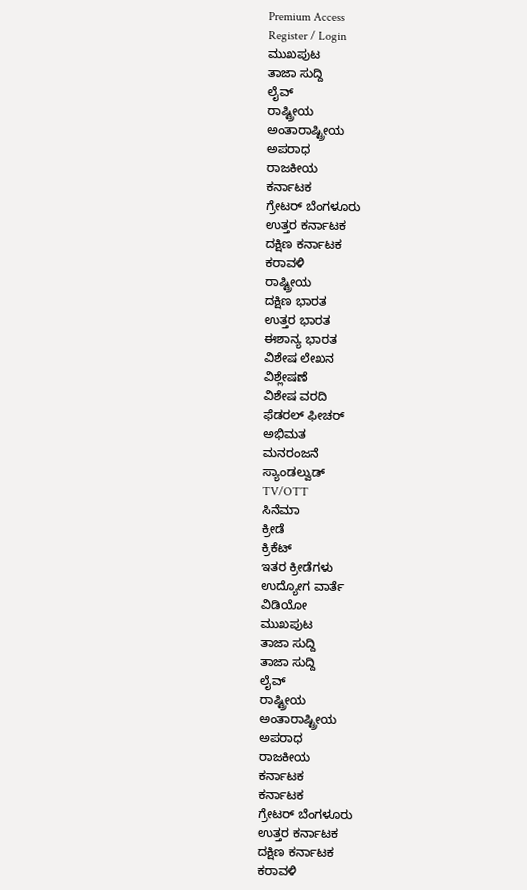Premium Access
Register / Login
ಮುಖಪುಟ
ತಾಜಾ ಸುದ್ದಿ
ಲೈವ್
ರಾಷ್ಟ್ರೀಯ
ಅಂತಾರಾಷ್ಟ್ರೀಯ
ಅಪರಾಧ
ರಾಜಕೀಯ
ಕರ್ನಾಟಕ
ಗ್ರೇಟರ್ ಬೆಂಗಳೂರು
ಉತ್ತರ ಕರ್ನಾಟಕ
ದಕ್ಷಿಣ ಕರ್ನಾಟಕ
ಕರಾವಳಿ
ರಾಷ್ಟ್ರೀಯ
ದಕ್ಷಿಣ ಭಾರತ
ಉತ್ತರ ಭಾರತ
ಈಶಾನ್ಯ ಭಾರತ
ವಿಶೇಷ ಲೇಖನ
ವಿಶ್ಲೇಷಣೆ
ವಿಶೇಷ ವರದಿ
ಫೆಡರಲ್ ಫೀಚರ್
ಅಭಿಮತ
ಮನರಂಜನೆ
ಸ್ಯಾಂಡಲ್ವುಡ್
TV/OTT
ಸಿನೆಮಾ
ಕ್ರೀಡೆ
ಕ್ರಿಕೆಟ್
ಇತರ ಕ್ರೀಡೆಗಳು
ಉದ್ಯೋಗ ವಾರ್ತೆ
ವಿಡಿಯೋ
ಮುಖಪುಟ
ತಾಜಾ ಸುದ್ದಿ
ತಾಜಾ ಸುದ್ದಿ
ಲೈವ್
ರಾಷ್ಟ್ರೀಯ
ಅಂತಾರಾಷ್ಟ್ರೀಯ
ಅಪರಾಧ
ರಾಜಕೀಯ
ಕರ್ನಾಟಕ
ಕರ್ನಾಟಕ
ಗ್ರೇಟರ್ ಬೆಂಗಳೂರು
ಉತ್ತರ ಕರ್ನಾಟಕ
ದಕ್ಷಿಣ ಕರ್ನಾಟಕ
ಕರಾವಳಿ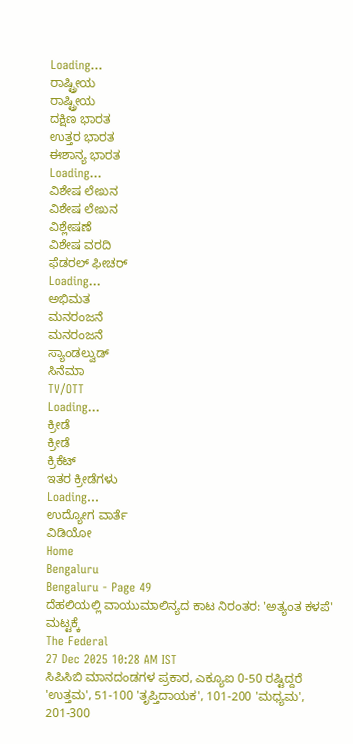Loading...
ರಾಷ್ಟ್ರೀಯ
ರಾಷ್ಟ್ರೀಯ
ದಕ್ಷಿಣ ಭಾರತ
ಉತ್ತರ ಭಾರತ
ಈಶಾನ್ಯ ಭಾರತ
Loading...
ವಿಶೇಷ ಲೇಖನ
ವಿಶೇಷ ಲೇಖನ
ವಿಶ್ಲೇಷಣೆ
ವಿಶೇಷ ವರದಿ
ಫೆಡರಲ್ ಫೀಚರ್
Loading...
ಅಭಿಮತ
ಮನರಂಜನೆ
ಮನರಂಜನೆ
ಸ್ಯಾಂಡಲ್ವುಡ್
ಸಿನೆಮಾ
TV/OTT
Loading...
ಕ್ರೀಡೆ
ಕ್ರೀಡೆ
ಕ್ರಿಕೆಟ್
ಇತರ ಕ್ರೀಡೆಗಳು
Loading...
ಉದ್ಯೋಗ ವಾರ್ತೆ
ವಿಡಿಯೋ
Home
Bengaluru
Bengaluru - Page 49
ದೆಹಲಿಯಲ್ಲಿ ವಾಯುಮಾಲಿನ್ಯದ ಕಾಟ ನಿರಂತರ: 'ಅತ್ಯಂತ ಕಳಪೆ' ಮಟ್ಟಕ್ಕೆ
The Federal
27 Dec 2025 10:28 AM IST
ಸಿಪಿಸಿಬಿ ಮಾನದಂಡಗಳ ಪ್ರಕಾರ, ಎಕ್ಯೂಐ 0-50 ರಷ್ಟಿದ್ದರೆ 'ಉತ್ತಮ', 51-100 'ತೃಪ್ತಿದಾಯಕ', 101-200 'ಮಧ್ಯಮ', 201-300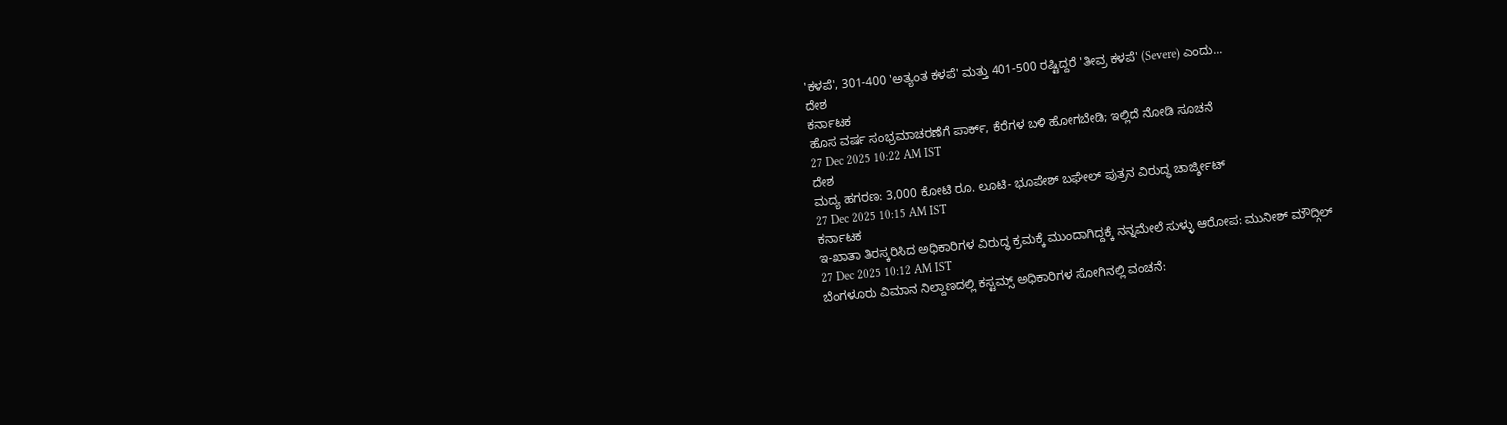'ಕಳಪೆ', 301-400 'ಅತ್ಯಂತ ಕಳಪೆ' ಮತ್ತು 401-500 ರಷ್ಟಿದ್ದರೆ 'ತೀವ್ರ ಕಳಪೆ' (Severe) ಎಂದು...
ದೇಶ
ಕರ್ನಾಟಕ
ಹೊಸ ವರ್ಷ ಸಂಭ್ರಮಾಚರಣೆಗೆ ಪಾರ್ಕ್, ಕೆರೆಗಳ ಬಳಿ ಹೋಗಬೇಡಿ; ಇಲ್ಲಿದೆ ನೋಡಿ ಸೂಚನೆ
27 Dec 2025 10:22 AM IST
ದೇಶ
ಮದ್ಯ ಹಗರಣ: 3,000 ಕೋಟಿ ರೂ. ಲೂಟಿ- ಭೂಪೇಶ್ ಬಘೇಲ್ ಪುತ್ರನ ವಿರುದ್ಧ ಚಾರ್ಜ್ಶೀಟ್
27 Dec 2025 10:15 AM IST
ಕರ್ನಾಟಕ
ಇ-ಖಾತಾ ತಿರಸ್ಕರಿಸಿದ ಅಧಿಕಾರಿಗಳ ವಿರುದ್ಧ ಕ್ರಮಕ್ಕೆ ಮುಂದಾಗಿದ್ದಕ್ಕೆ ನನ್ನಮೇಲೆ ಸುಳ್ಳು ಆರೋಪ: ಮುನೀಶ್ ಮೌದ್ಗಿಲ್
27 Dec 2025 10:12 AM IST
ಬೆಂಗಳೂರು ವಿಮಾನ ನಿಲ್ದಾಣದಲ್ಲಿ ಕಸ್ಟಮ್ಸ್ ಅಧಿಕಾರಿಗಳ ಸೋಗಿನಲ್ಲಿ ವಂಚನೆ: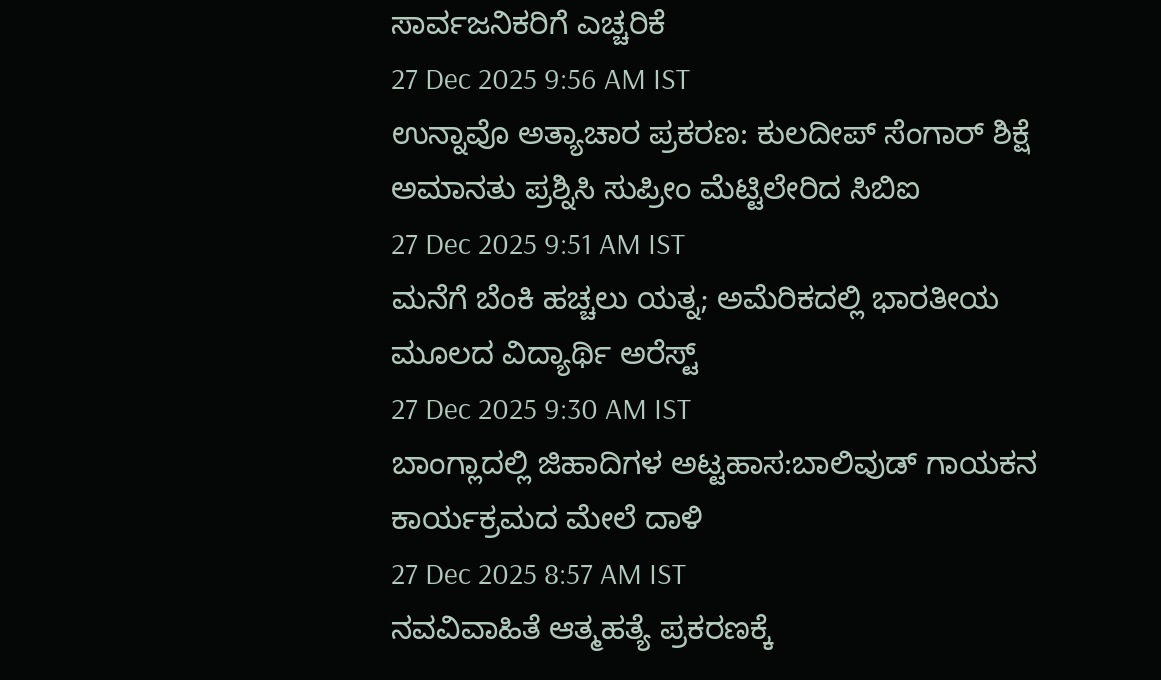ಸಾರ್ವಜನಿಕರಿಗೆ ಎಚ್ಚರಿಕೆ
27 Dec 2025 9:56 AM IST
ಉನ್ನಾವೊ ಅತ್ಯಾಚಾರ ಪ್ರಕರಣ: ಕುಲದೀಪ್ ಸೆಂಗಾರ್ ಶಿಕ್ಷೆ ಅಮಾನತು ಪ್ರಶ್ನಿಸಿ ಸುಪ್ರೀಂ ಮೆಟ್ಟಿಲೇರಿದ ಸಿಬಿಐ
27 Dec 2025 9:51 AM IST
ಮನೆಗೆ ಬೆಂಕಿ ಹಚ್ಚಲು ಯತ್ನ; ಅಮೆರಿಕದಲ್ಲಿ ಭಾರತೀಯ ಮೂಲದ ವಿದ್ಯಾರ್ಥಿ ಅರೆಸ್ಟ್
27 Dec 2025 9:30 AM IST
ಬಾಂಗ್ಲಾದಲ್ಲಿ ಜಿಹಾದಿಗಳ ಅಟ್ಟಹಾಸ:ಬಾಲಿವುಡ್ ಗಾಯಕನ ಕಾರ್ಯಕ್ರಮದ ಮೇಲೆ ದಾಳಿ
27 Dec 2025 8:57 AM IST
ನವವಿವಾಹಿತೆ ಆತ್ಮಹತ್ಯೆ ಪ್ರಕರಣಕ್ಕೆ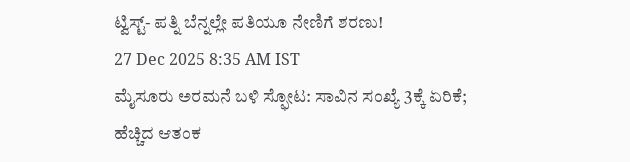ಟ್ವಿಸ್ಟ್- ಪತ್ನಿ ಬೆನ್ನಲ್ಲೇ ಪತಿಯೂ ನೇಣಿಗೆ ಶರಣು!
27 Dec 2025 8:35 AM IST
ಮೈಸೂರು ಅರಮನೆ ಬಳಿ ಸ್ಫೋಟ: ಸಾವಿನ ಸಂಖ್ಯೆ 3ಕ್ಕೆ ಏರಿಕೆ; ಹೆಚ್ಚಿದ ಆತಂಕ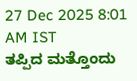27 Dec 2025 8:01 AM IST
ತಪ್ಪಿದ ಮತ್ತೊಂದು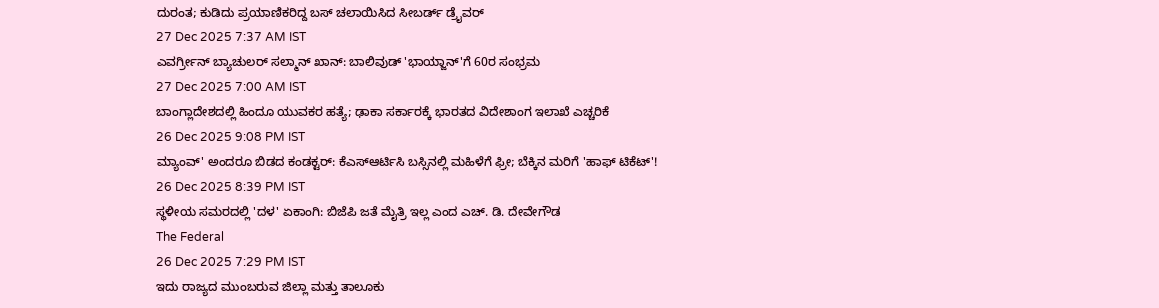ದುರಂತ; ಕುಡಿದು ಪ್ರಯಾಣಿಕರಿದ್ದ ಬಸ್ ಚಲಾಯಿಸಿದ ಸೀಬರ್ಡ್ ಡ್ರೈವರ್
27 Dec 2025 7:37 AM IST
ಎವರ್ಗ್ರೀನ್ ಬ್ಯಾಚುಲರ್ ಸಲ್ಮಾನ್ ಖಾನ್: ಬಾಲಿವುಡ್ 'ಭಾಯ್ಜಾನ್'ಗೆ 60ರ ಸಂಭ್ರಮ
27 Dec 2025 7:00 AM IST
ಬಾಂಗ್ಲಾದೇಶದಲ್ಲಿ ಹಿಂದೂ ಯುವಕರ ಹತ್ಯೆ; ಢಾಕಾ ಸರ್ಕಾರಕ್ಕೆ ಭಾರತದ ವಿದೇಶಾಂಗ ಇಲಾಖೆ ಎಚ್ಚರಿಕೆ
26 Dec 2025 9:08 PM IST
ಮ್ಯಾಂವ್' ಅಂದರೂ ಬಿಡದ ಕಂಡಕ್ಟರ್: ಕೆಎಸ್ಆರ್ಟಿಸಿ ಬಸ್ಸಿನಲ್ಲಿ ಮಹಿಳೆಗೆ ಫ್ರೀ; ಬೆಕ್ಕಿನ ಮರಿಗೆ 'ಹಾಫ್ ಟಿಕೆಟ್'!
26 Dec 2025 8:39 PM IST
ಸ್ಥಳೀಯ ಸಮರದಲ್ಲಿ 'ದಳ' ಏಕಾಂಗಿ: ಬಿಜೆಪಿ ಜತೆ ಮೈತ್ರಿ ಇಲ್ಲ ಎಂದ ಎಚ್. ಡಿ. ದೇವೇಗೌಡ
The Federal
26 Dec 2025 7:29 PM IST
ಇದು ರಾಜ್ಯದ ಮುಂಬರುವ ಜಿಲ್ಲಾ ಮತ್ತು ತಾಲೂಕು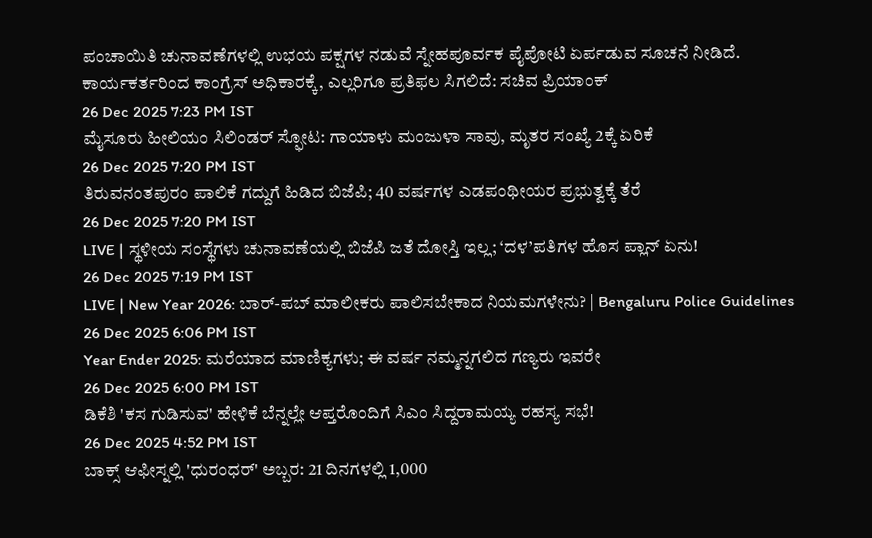ಪಂಚಾಯಿತಿ ಚುನಾವಣೆಗಳಲ್ಲಿ ಉಭಯ ಪಕ್ಷಗಳ ನಡುವೆ ಸ್ನೇಹಪೂರ್ವಕ ಪೈಪೋಟಿ ಏರ್ಪಡುವ ಸೂಚನೆ ನೀಡಿದೆ.
ಕಾರ್ಯಕರ್ತರಿಂದ ಕಾಂಗ್ರೆಸ್ ಅಧಿಕಾರಕ್ಕೆ, ಎಲ್ಲರಿಗೂ ಪ್ರತಿಫಲ ಸಿಗಲಿದೆ: ಸಚಿವ ಪ್ರಿಯಾಂಕ್
26 Dec 2025 7:23 PM IST
ಮೈಸೂರು ಹೀಲಿಯಂ ಸಿಲಿಂಡರ್ ಸ್ಫೋಟ: ಗಾಯಾಳು ಮಂಜುಳಾ ಸಾವು, ಮೃತರ ಸಂಖ್ಯೆ 2ಕ್ಕೆ ಏರಿಕೆ
26 Dec 2025 7:20 PM IST
ತಿರುವನಂತಪುರಂ ಪಾಲಿಕೆ ಗದ್ದುಗೆ ಹಿಡಿದ ಬಿಜೆಪಿ; 40 ವರ್ಷಗಳ ಎಡಪಂಥೀಯರ ಪ್ರಭುತ್ವಕ್ಕೆ ತೆರೆ
26 Dec 2025 7:20 PM IST
LIVE | ಸ್ಥಳೀಯ ಸಂಸ್ಥೆಗಳು ಚುನಾವಣೆಯಲ್ಲಿ ಬಿಜೆಪಿ ಜತೆ ದೋಸ್ತಿ ಇಲ್ಲ; ‘ದಳ’ಪತಿಗಳ ಹೊಸ ಪ್ಲಾನ್ ಏನು!
26 Dec 2025 7:19 PM IST
LIVE | New Year 2026: ಬಾರ್-ಪಬ್ ಮಾಲೀಕರು ಪಾಲಿಸಬೇಕಾದ ನಿಯಮಗಳೇನು? | Bengaluru Police Guidelines
26 Dec 2025 6:06 PM IST
Year Ender 2025: ಮರೆಯಾದ ಮಾಣಿಕ್ಯಗಳು; ಈ ವರ್ಷ ನಮ್ಮನ್ನಗಲಿದ ಗಣ್ಯರು ಇವರೇ
26 Dec 2025 6:00 PM IST
ಡಿಕೆಶಿ 'ಕಸ ಗುಡಿಸುವ' ಹೇಳಿಕೆ ಬೆನ್ನಲ್ಲೇ ಆಪ್ತರೊಂದಿಗೆ ಸಿಎಂ ಸಿದ್ದರಾಮಯ್ಯ ರಹಸ್ಯ ಸಭೆ!
26 Dec 2025 4:52 PM IST
ಬಾಕ್ಸ್ ಆಫೀಸ್ನಲ್ಲಿ 'ಧುರಂಧರ್' ಅಬ್ಬರ: 21 ದಿನಗಳಲ್ಲಿ 1,000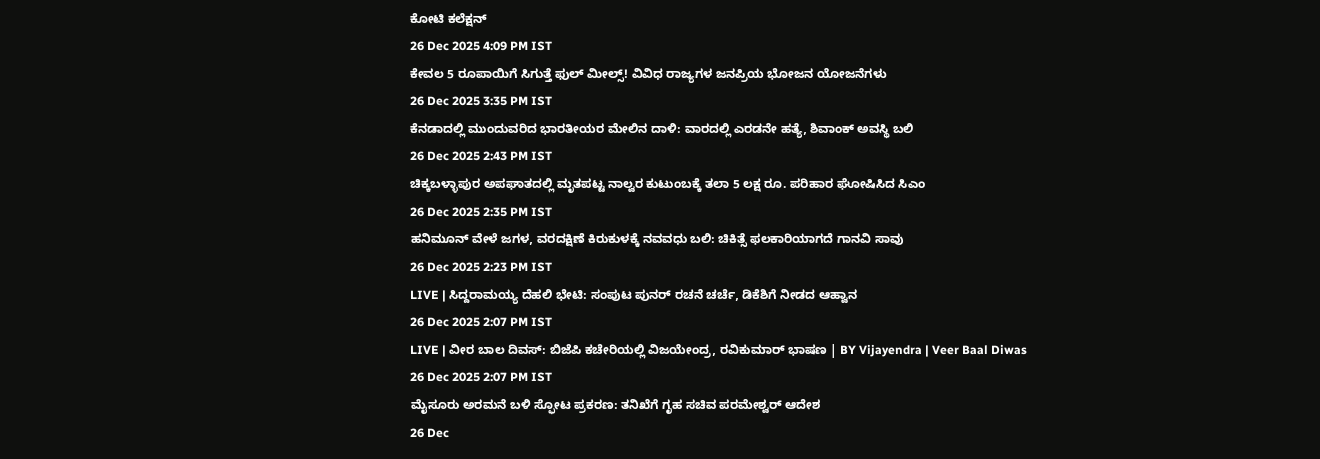ಕೋಟಿ ಕಲೆಕ್ಷನ್
26 Dec 2025 4:09 PM IST
ಕೇವಲ 5 ರೂಪಾಯಿಗೆ ಸಿಗುತ್ತೆ ಫುಲ್ ಮೀಲ್ಸ್! ವಿವಿಧ ರಾಜ್ಯಗಳ ಜನಪ್ರಿಯ ಭೋಜನ ಯೋಜನೆಗಳು
26 Dec 2025 3:35 PM IST
ಕೆನಡಾದಲ್ಲಿ ಮುಂದುವರಿದ ಭಾರತೀಯರ ಮೇಲಿನ ದಾಳಿ: ವಾರದಲ್ಲಿ ಎರಡನೇ ಹತ್ಯೆ, ಶಿವಾಂಕ್ ಅವಸ್ಥಿ ಬಲಿ
26 Dec 2025 2:43 PM IST
ಚಿಕ್ಕಬಳ್ಳಾಪುರ ಅಪಘಾತದಲ್ಲಿ ಮೃತಪಟ್ಟ ನಾಲ್ವರ ಕುಟುಂಬಕ್ಕೆ ತಲಾ 5 ಲಕ್ಷ ರೂ. ಪರಿಹಾರ ಘೋಷಿಸಿದ ಸಿಎಂ
26 Dec 2025 2:35 PM IST
ಹನಿಮೂನ್ ವೇಳೆ ಜಗಳ, ವರದಕ್ಷಿಣೆ ಕಿರುಕುಳಕ್ಕೆ ನವವಧು ಬಲಿ: ಚಿಕಿತ್ಸೆ ಫಲಕಾರಿಯಾಗದೆ ಗಾನವಿ ಸಾವು
26 Dec 2025 2:23 PM IST
LIVE | ಸಿದ್ದರಾಮಯ್ಯ ದೆಹಲಿ ಭೇಟಿ: ಸಂಪುಟ ಪುನರ್ ರಚನೆ ಚರ್ಚೆ, ಡಿಕೆಶಿಗೆ ನೀಡದ ಆಹ್ವಾನ
26 Dec 2025 2:07 PM IST
LIVE | ವೀರ ಬಾಲ ದಿವಸ್: ಬಿಜೆಪಿ ಕಚೇರಿಯಲ್ಲಿ ವಿಜಯೇಂದ್ರ, ರವಿಕುಮಾರ್ ಭಾಷಣ | BY Vijayendra | Veer Baal Diwas
26 Dec 2025 2:07 PM IST
ಮೈಸೂರು ಅರಮನೆ ಬಳಿ ಸ್ಫೋಟ ಪ್ರಕರಣ: ತನಿಖೆಗೆ ಗೃಹ ಸಚಿವ ಪರಮೇಶ್ವರ್ ಆದೇಶ
26 Dec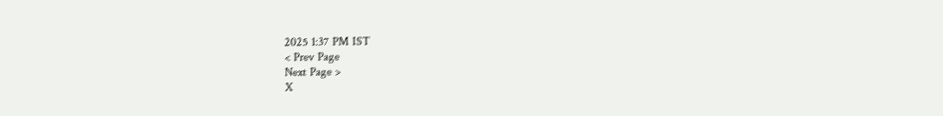2025 1:37 PM IST
< Prev Page
Next Page >
X